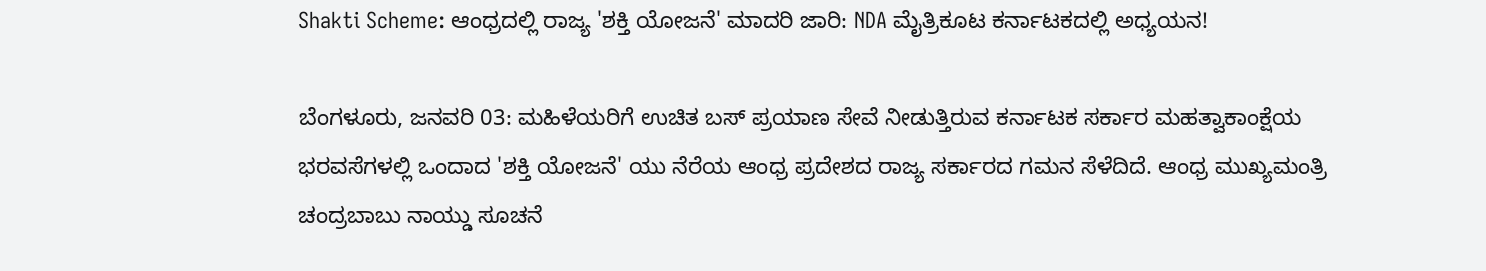Shakti Scheme: ಆಂಧ್ರದಲ್ಲಿ ರಾಜ್ಯ 'ಶಕ್ತಿ ಯೋಜನೆ' ಮಾದರಿ ಜಾರಿ: NDA ಮೈತ್ರಿಕೂಟ ಕರ್ನಾಟಕದಲ್ಲಿ ಅಧ್ಯಯನ!

ಬೆಂಗಳೂರು, ಜನವರಿ 03: ಮಹಿಳೆಯರಿಗೆ ಉಚಿತ ಬಸ್ ಪ್ರಯಾಣ ಸೇವೆ ನೀಡುತ್ತಿರುವ ಕರ್ನಾಟಕ ಸರ್ಕಾರ ಮಹತ್ವಾಕಾಂಕ್ಷೆಯ ಭರವಸೆಗಳಲ್ಲಿ ಒಂದಾದ 'ಶಕ್ತಿ ಯೋಜನೆ' ಯು ನೆರೆಯ ಆಂಧ್ರ ಪ್ರದೇಶದ ರಾಜ್ಯ ಸರ್ಕಾರದ ಗಮನ ಸೆಳೆದಿದೆ. ಆಂಧ್ರ ಮುಖ್ಯಮಂತ್ರಿ ಚಂದ್ರಬಾಬು ನಾಯ್ಡು ಸೂಚನೆ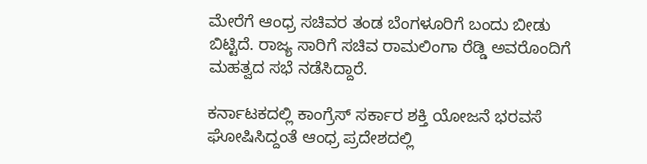ಮೇರೆಗೆ ಆಂಧ್ರ ಸಚಿವರ ತಂಡ ಬೆಂಗಳೂರಿಗೆ ಬಂದು ಬೀಡು ಬಿಟ್ಟಿದೆ. ರಾಜ್ಯ ಸಾರಿಗೆ ಸಚಿವ ರಾಮಲಿಂಗಾ ರೆಡ್ಡಿ ಅವರೊಂದಿಗೆ ಮಹತ್ವದ ಸಭೆ ನಡೆಸಿದ್ದಾರೆ.

ಕರ್ನಾಟಕದಲ್ಲಿ ಕಾಂಗ್ರೆಸ್ ಸರ್ಕಾರ ಶಕ್ತಿ ಯೋಜನೆ ಭರವಸೆ ಘೋಷಿಸಿದ್ದಂತೆ ಆಂಧ್ರ ಪ್ರದೇಶದಲ್ಲಿ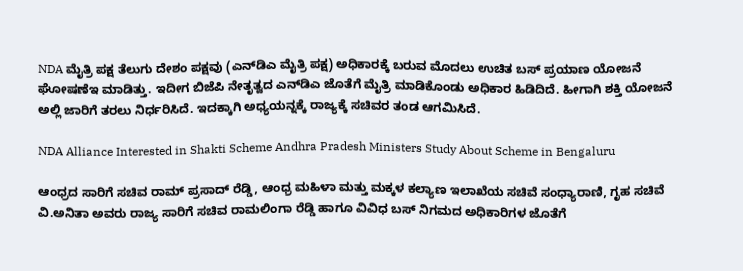NDA ಮೈತ್ರಿ ಪಕ್ಷ ತೆಲುಗು ದೇಶಂ ಪಕ್ಷವು (ಎನ್‌ಡಿಎ ಮೈತ್ರಿ ಪಕ್ಷ) ಅಧಿಕಾರಕ್ಕೆ ಬರುವ ಮೊದಲು ಉಚಿತ ಬಸ್ ಪ್ರಯಾಣ ಯೋಜನೆ ಘೋಷಣೆಇ ಮಾಡಿತ್ತು. ಇದೀಗ ಬಿಜೆಪಿ ನೇತೃತ್ವದ ಎನ್‌ಡಿಎ ಜೊತೆಗೆ ಮೈತ್ರಿ ಮಾಡಿಕೊಂಡು ಅಧಿಕಾರ ಹಿಡಿದಿದೆ. ಹೀಗಾಗಿ ಶಕ್ತಿ ಯೋಜನೆ ಅಲ್ಲಿ ಜಾರಿಗೆ ತರಲು ನಿರ್ಧರಿಸಿದೆ. ಇದಕ್ಕಾಗಿ ಅಧ್ಯಯನ್ನಕ್ಕೆ ರಾಜ್ಯಕ್ಕೆ ಸಚಿವರ ತಂಡ ಆಗಮಿಸಿದೆ.

NDA Alliance Interested in Shakti Scheme Andhra Pradesh Ministers Study About Scheme in Bengaluru

ಆಂಧ್ರದ ಸಾರಿಗೆ ಸಚಿವ ರಾಮ್ ಪ್ರಸಾದ್ ರೆಡ್ಡಿ, ಆಂಧ್ರ ಮಹಿಳಾ ಮತ್ತು ಮಕ್ಕಳ‌ ಕಲ್ಯಾಣ ಇಲಾಖೆಯ ಸಚಿವೆ ಸಂಧ್ಯಾರಾಣಿ, ಗೃಹ ಸಚಿವೆ ವಿ.ಅನಿತಾ ಅವರು ರಾಜ್ಯ ಸಾರಿಗೆ ಸಚಿವ ರಾಮಲಿಂಗಾ ರೆಡ್ಡಿ ಹಾಗೂ ವಿವಿಧ ಬಸ್‌ ನಿಗಮದ ಅಧಿಕಾರಿಗಳ ಜೊತೆಗೆ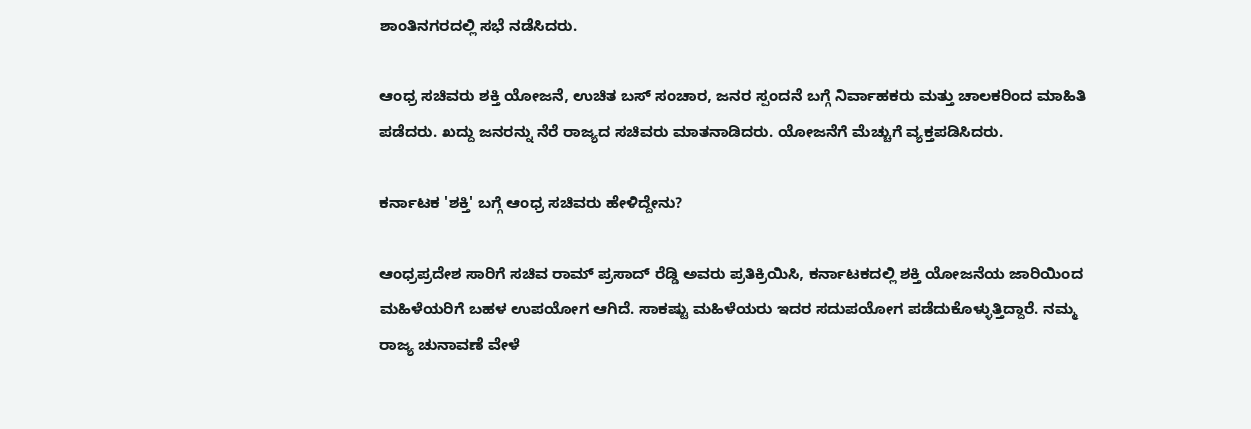ಶಾಂತಿನಗರದಲ್ಲಿ ಸಭೆ ನಡೆಸಿದರು.

ಆಂಧ್ರ ಸಚಿವರು ಶಕ್ತಿ ಯೋಜನೆ, ಉಚಿತ ಬಸ್ ಸಂಚಾರ, ಜನರ ಸ್ಪಂದನೆ ಬಗ್ಗೆ ನಿರ್ವಾಹಕರು ಮತ್ತು ಚಾಲಕರಿಂದ ಮಾಹಿತಿ ಪಡೆದರು. ಖದ್ದು ಜನರನ್ನು ನೆರೆ ರಾಜ್ಯದ ಸಚಿವರು ಮಾತನಾಡಿದರು. ಯೋಜನೆಗೆ ಮೆಚ್ಚುಗೆ ವ್ಯಕ್ತಪಡಿಸಿದರು.

ಕರ್ನಾಟಕ 'ಶಕ್ತಿ' ಬಗ್ಗೆ ಆಂಧ್ರ ಸಚಿವರು ಹೇಳಿದ್ದೇನು?

ಆಂಧ್ರಪ್ರದೇಶ ಸಾರಿಗೆ ಸಚಿವ ರಾಮ್ ಪ್ರಸಾದ್ ರೆಡ್ಡಿ ಅವರು ಪ್ರತಿಕ್ರಿಯಿಸಿ, ಕರ್ನಾಟಕದಲ್ಲಿ ಶಕ್ತಿ ಯೋಜನೆಯ ಜಾರಿಯಿಂದ ಮಹಿಳೆಯರಿಗೆ ಬಹಳ ಉಪಯೋಗ ಆಗಿದೆ. ಸಾಕಷ್ಟು ಮಹಿಳೆಯರು ಇದರ ಸದುಪಯೋಗ ಪಡೆದುಕೊಳ್ಳುತ್ತಿದ್ದಾರೆ. ನಮ್ಮ ರಾಜ್ಯ ಚುನಾವಣೆ ವೇಳೆ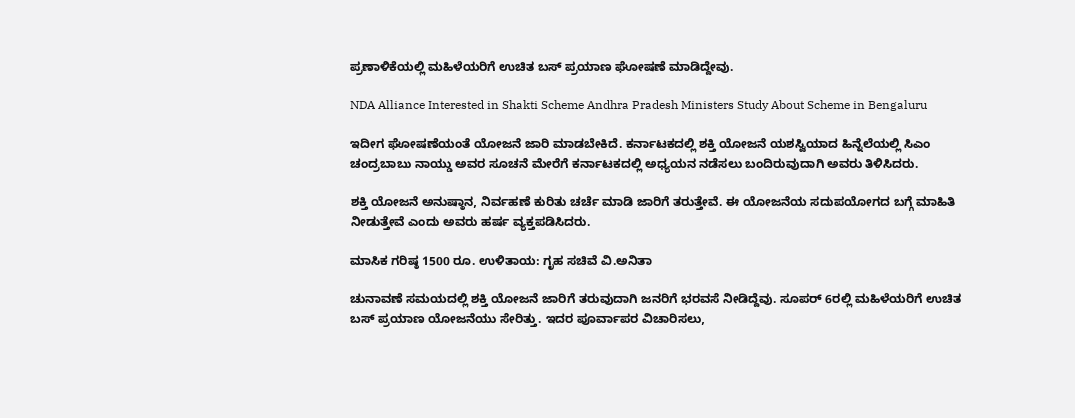ಪ್ರಣಾಳಿಕೆಯಲ್ಲಿ ಮಹಿಳೆಯರಿಗೆ ಉಚಿತ ಬಸ್ ಪ್ರಯಾಣ ಘೋಷಣೆ ಮಾಡಿದ್ದೇವು.

NDA Alliance Interested in Shakti Scheme Andhra Pradesh Ministers Study About Scheme in Bengaluru

ಇದೀಗ ಘೋಷಣೆಯಂತೆ ಯೋಜನೆ ಜಾರಿ ಮಾಡಬೇಕಿದೆ. ಕರ್ನಾಟಕದಲ್ಲಿ ಶಕ್ತಿ ಯೋಜನೆ ಯಶಸ್ವಿಯಾದ ಹಿನ್ನೆಲೆಯಲ್ಲಿ ಸಿಎಂ ಚಂದ್ರಬಾಬು ನಾಯ್ಡು ಅವರ ಸೂಚನೆ ಮೇರೆಗೆ ಕರ್ನಾಟಕದಲ್ಲಿ ಅಧ್ಯಯನ ನಡೆಸಲು ಬಂದಿರುವುದಾಗಿ ಅವರು ತಿಳಿಸಿದರು.

ಶಕ್ತಿ ಯೋಜನೆ ಅನುಷ್ಠಾನ, ನಿರ್ವಹಣೆ ಕುರಿತು ಚರ್ಚೆ ಮಾಡಿ ಜಾರಿಗೆ ತರುತ್ತೇವೆ. ಈ ಯೋಜನೆಯ ಸದುಪಯೋಗದ ಬಗ್ಗೆ ಮಾಹಿತಿ ನೀಡುತ್ತೇವೆ ಎಂದು ಅವರು ಹರ್ಷ ವ್ಯಕ್ತಪಡಿಸಿದರು.

ಮಾಸಿಕ ಗರಿಷ್ಠ 1500 ರೂ. ಉಳಿತಾಯ: ಗೃಹ ಸಚಿವೆ ವಿ.ಅನಿತಾ

ಚುನಾವಣೆ ಸಮಯದಲ್ಲಿ ಶಕ್ತಿ ಯೋಜನೆ ಜಾರಿಗೆ ತರುವುದಾಗಿ ಜನರಿಗೆ ಭರವಸೆ ನೀಡಿದ್ದೆವು. ಸೂಪರ್ 6ರಲ್ಲಿ ಮಹಿಳೆಯರಿಗೆ ಉಚಿತ ಬಸ್ ಪ್ರಯಾಣ ಯೋಜನೆಯು ಸೇರಿತ್ತು. ಇದರ ಪೂರ್ವಾಪರ ವಿಚಾರಿಸಲು,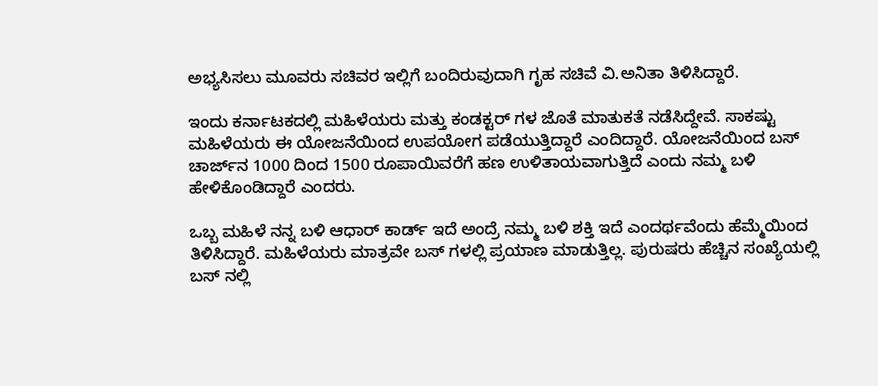ಅಭ್ಯಸಿಸಲು ಮೂವರು ಸಚಿವರ ಇಲ್ಲಿಗೆ ಬಂದಿರುವುದಾಗಿ ಗೃಹ ಸಚಿವೆ ವಿ.ಅನಿತಾ ತಿಳಿಸಿದ್ದಾರೆ.

ಇಂದು ಕರ್ನಾಟಕದಲ್ಲಿ ಮಹಿಳೆಯರು ಮತ್ತು ಕಂಡಕ್ಟರ್ ಗಳ ಜೊತೆ ಮಾತುಕತೆ ನಡೆಸಿದ್ದೇವೆ. ಸಾಕಷ್ಟು ಮಹಿಳೆಯರು ಈ ಯೋಜನೆಯಿಂದ ಉಪಯೋಗ ಪಡೆಯುತ್ತಿದ್ದಾರೆ ಎಂದಿದ್ದಾರೆ. ಯೋಜನೆಯಿಂದ ಬಸ್ ಚಾರ್ಜ್‌ನ 1000 ದಿಂದ 1500 ರೂಪಾಯಿವರೆಗೆ ಹಣ ಉಳಿತಾಯವಾಗುತ್ತಿದೆ ಎಂದು ನಮ್ಮ ಬಳಿ ಹೇಳಿಕೊಂಡಿದ್ದಾರೆ ಎಂದರು.

ಒಬ್ಬ ಮಹಿಳೆ ನನ್ನ ಬಳಿ ಆಧಾರ್ ಕಾರ್ಡ್ ಇದೆ ಅಂದ್ರೆ ನಮ್ಮ ಬಳಿ ಶಕ್ತಿ ಇದೆ ಎಂದರ್ಥವೆಂದು ಹೆಮ್ಮೆಯಿಂದ ತಿಳಿಸಿದ್ದಾರೆ. ಮಹಿಳೆಯರು ಮಾತ್ರವೇ ಬಸ್ ಗಳಲ್ಲಿ ಪ್ರಯಾಣ ಮಾಡುತ್ತಿಲ್ಲ. ಪುರುಷರು ಹೆಚ್ಚಿನ ಸಂಖ್ಯೆಯಲ್ಲಿ ಬಸ್ ನಲ್ಲಿ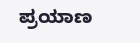ಪ್ರಯಾಣ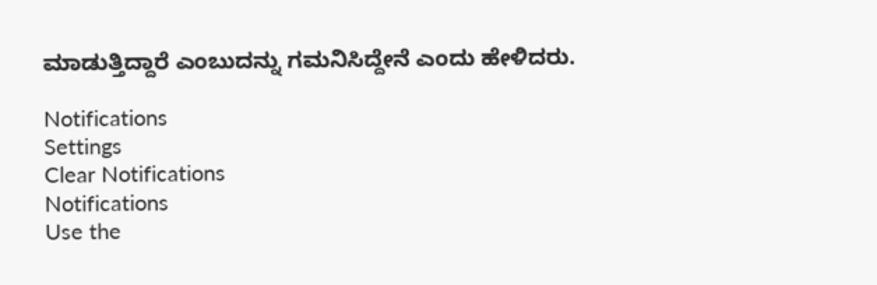ಮಾಡುತ್ತಿದ್ದಾರೆ ಎಂಬುದನ್ನು ಗಮನಿಸಿದ್ದೇನೆ ಎಂದು ಹೇಳಿದರು.

Notifications
Settings
Clear Notifications
Notifications
Use the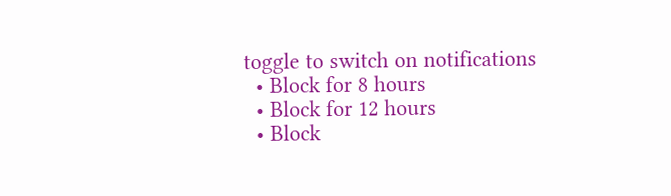toggle to switch on notifications
  • Block for 8 hours
  • Block for 12 hours
  • Block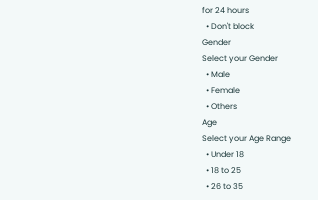for 24 hours
  • Don't block
Gender
Select your Gender
  • Male
  • Female
  • Others
Age
Select your Age Range
  • Under 18
  • 18 to 25
  • 26 to 35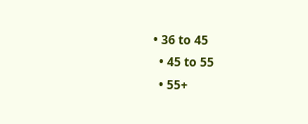• 36 to 45
  • 45 to 55
  • 55+